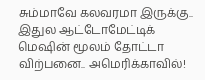சும்மாவே கலவரமா இருக்கு.. இதுல ஆட்டோமேட்டிக் மெஷின் மூலம் தோட்டா விற்பனை.. அமெரிக்காவில்!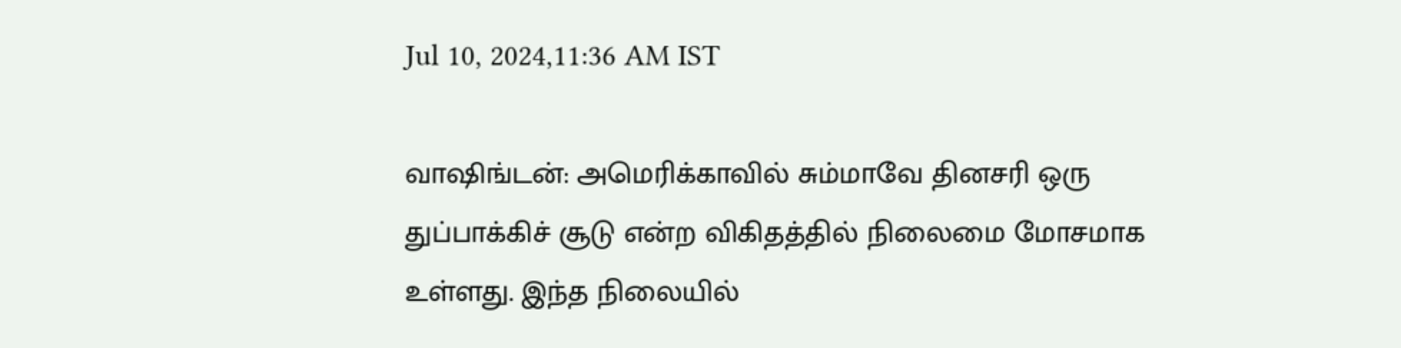Jul 10, 2024,11:36 AM IST

வாஷிங்டன்: அமெரிக்காவில் சும்மாவே தினசரி ஒரு துப்பாக்கிச் சூடு என்ற விகிதத்தில் நிலைமை மோசமாக உள்ளது. இந்த நிலையில்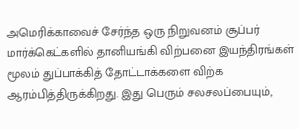அமெரிக்காவைச் சேர்ந்த ஒரு நிறுவனம் சூப்பர் மார்க்கெட்களில் தானியங்கி விற்பனை இயந்திரங்கள் மூலம் துப்பாக்கித் தோட்டாக்களை விற்க ஆரம்பித்திருக்கிறது. இது பெரும் சலசலப்பையும்,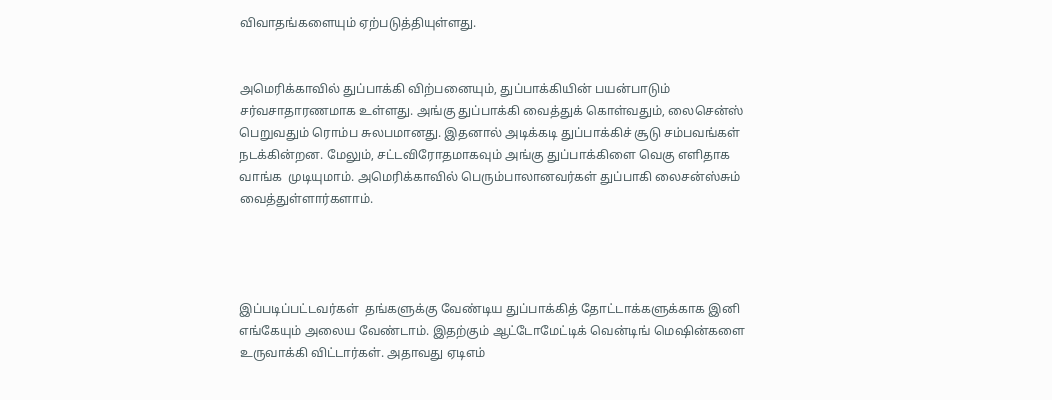விவாதங்களையும் ஏற்படுத்தியுள்ளது.


அமெரிக்காவில் துப்பாக்கி விற்பனையும், துப்பாக்கியின் பயன்பாடும் சர்வசாதாரணமாக உள்ளது. அங்கு துப்பாக்கி வைத்துக் கொள்வதும், லைசென்ஸ் பெறுவதும் ரொம்ப சுலபமானது. இதனால் அடிக்கடி துப்பாக்கிச் சூடு சம்பவங்கள் நடக்கின்றன. மேலும், சட்டவிரோதமாகவும் அங்கு துப்பாக்கிளை வெகு எளிதாக வாங்க  முடியுமாம். அமெரிக்காவில் பெரும்பாலானவர்கள் துப்பாகி லைசன்ஸ்சும் வைத்துள்ளார்களாம்.




இப்படிப்பட்டவர்கள்  தங்களுக்கு வேண்டிய துப்பாக்கித் தோட்டாக்களுக்காக இனி  எங்கேயும் அலைய வேண்டாம். இதற்கும் ஆட்டோமேட்டிக் வென்டிங் மெஷின்களை உருவாக்கி விட்டார்கள். அதாவது ஏடிஎம்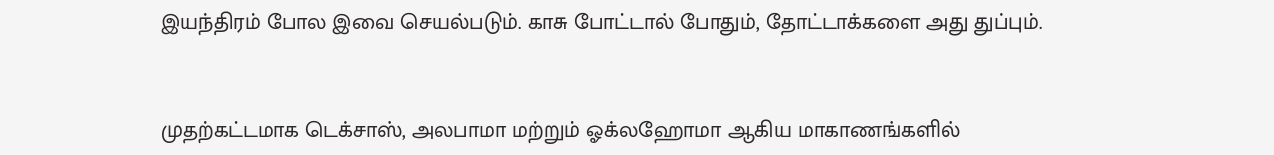இயந்திரம் போல இவை செயல்படும். காசு போட்டால் போதும், தோட்டாக்களை அது துப்பும்.


முதற்கட்டமாக டெக்சாஸ், அலபாமா மற்றும் ஓக்லஹோமா ஆகிய மாகாணங்களில்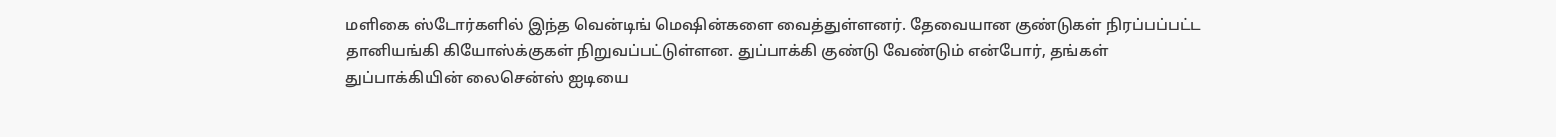மளிகை ஸ்டோர்களில் இந்த வென்டிங் மெஷின்களை வைத்துள்ளனர். தேவையான குண்டுகள் நிரப்பப்பட்ட தானியங்கி கியோஸ்க்குகள் நிறுவப்பட்டுள்ளன. துப்பாக்கி குண்டு வேண்டும் என்போர், தங்கள் துப்பாக்கியின் லைசென்ஸ் ஐடியை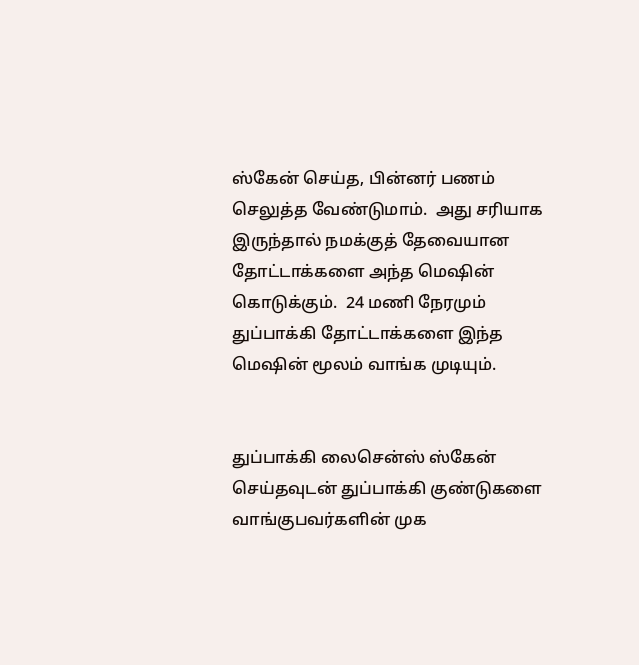ஸ்கேன் செய்த, பின்னர் பணம் செலுத்த வேண்டுமாம்.  அது சரியாக இருந்தால் நமக்குத் தேவையான தோட்டாக்களை அந்த மெஷின் கொடுக்கும்.  24 மணி நேரமும் துப்பாக்கி தோட்டாக்களை இந்த மெஷின் மூலம் வாங்க முடியும்.


துப்பாக்கி லைசென்ஸ் ஸ்கேன் செய்தவுடன் துப்பாக்கி குண்டுகளை வாங்குபவர்களின் முக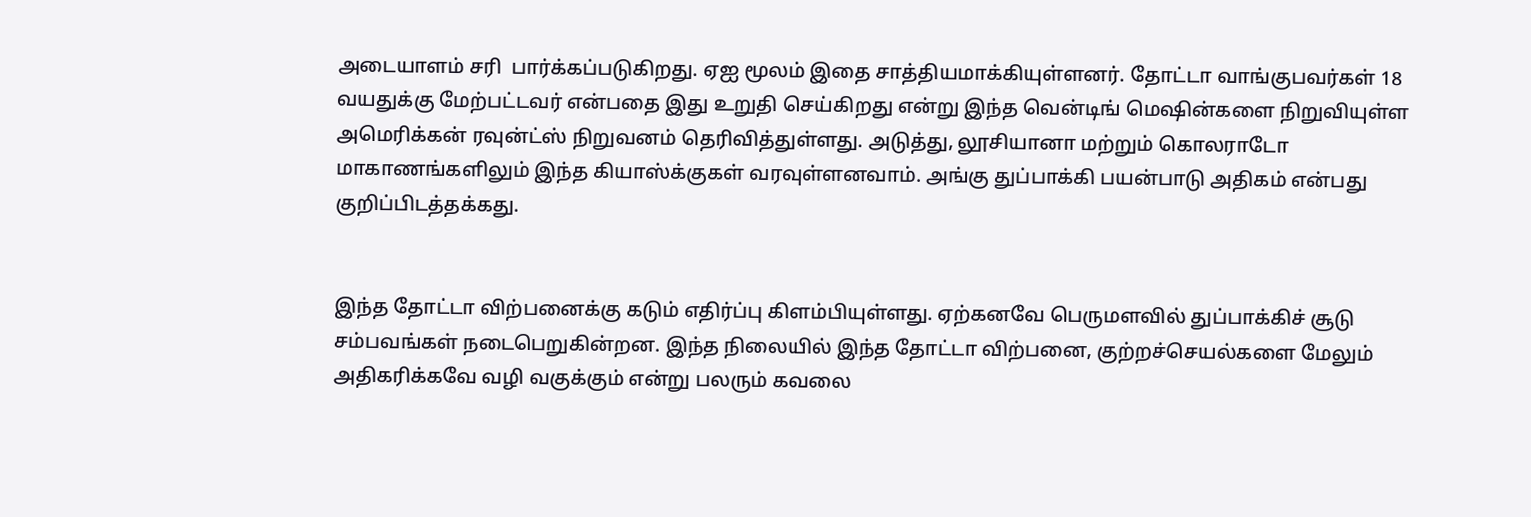அடையாளம் சரி  பார்க்கப்படுகிறது. ஏஐ மூலம் இதை சாத்தியமாக்கியுள்ளனர். தோட்டா வாங்குபவர்கள் 18 வயதுக்கு மேற்பட்டவர் என்பதை இது உறுதி செய்கிறது என்று இந்த வென்டிங் மெஷின்களை நிறுவியுள்ள அமெரிக்கன் ரவுன்ட்ஸ் நிறுவனம் தெரிவித்துள்ளது. அடுத்து, லூசியானா மற்றும் கொலராடோ மாகாணங்களிலும் இந்த கியாஸ்க்குகள் வரவுள்ளனவாம். அங்கு துப்பாக்கி பயன்பாடு அதிகம் என்பது குறிப்பிடத்தக்கது.


இந்த தோட்டா விற்பனைக்கு கடும் எதிர்ப்பு கிளம்பியுள்ளது. ஏற்கனவே பெருமளவில் துப்பாக்கிச் சூடு சம்பவங்கள் நடைபெறுகின்றன. இந்த நிலையில் இந்த தோட்டா விற்பனை, குற்றச்செயல்களை மேலும் அதிகரிக்கவே வழி வகுக்கும் என்று பலரும் கவலை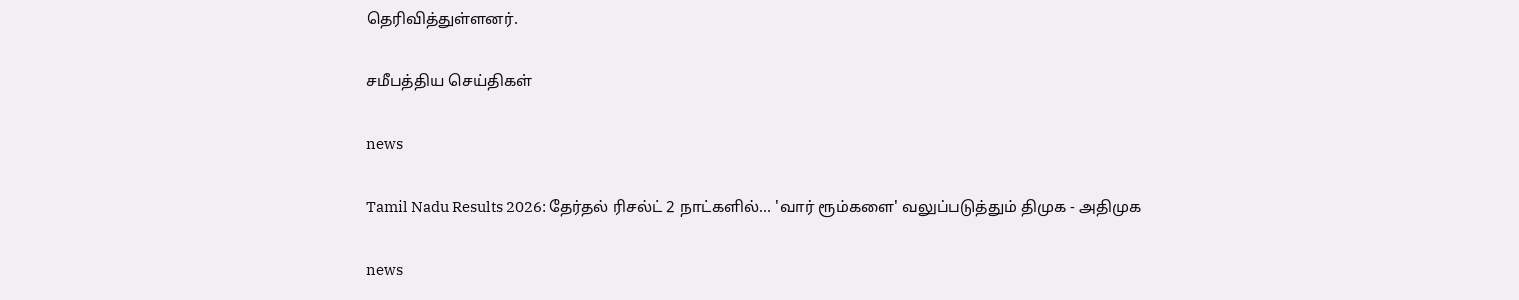தெரிவித்துள்ளனர்.

சமீபத்திய செய்திகள்

news

Tamil Nadu Results 2026: தேர்தல் ரிசல்ட் 2 நாட்களில்... 'வார் ரூம்களை' வலுப்படுத்தும் திமுக - அதிமுக

news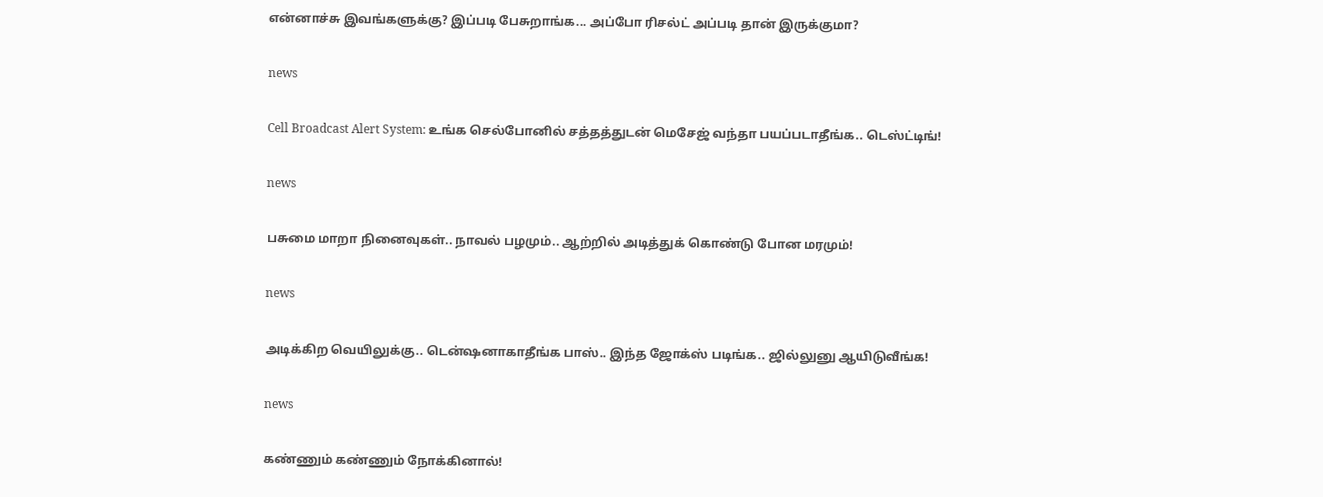என்னாச்சு இவங்களுக்கு? இப்படி பேசுறாங்க... அப்போ ரிசல்ட் அப்படி தான் இருக்குமா?

news

Cell Broadcast Alert System: உங்க செல்போனில் சத்தத்துடன் மெசேஜ் வந்தா பயப்படாதீங்க.. டெஸ்ட்டிங்!

news

பசுமை மாறா நினைவுகள்.. நாவல் பழமும்.. ஆற்றில் அடித்துக் கொண்டு போன மரமும்!

news

அடிக்கிற வெயிலுக்கு.. டென்ஷனாகாதீங்க பாஸ்.. இந்த ஜோக்ஸ் படிங்க.. ஜில்லுனு ஆயிடுவீங்க!

news

கண்ணும் கண்ணும் நோக்கினால்!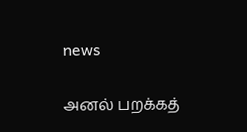news

அனல் பறக்கத்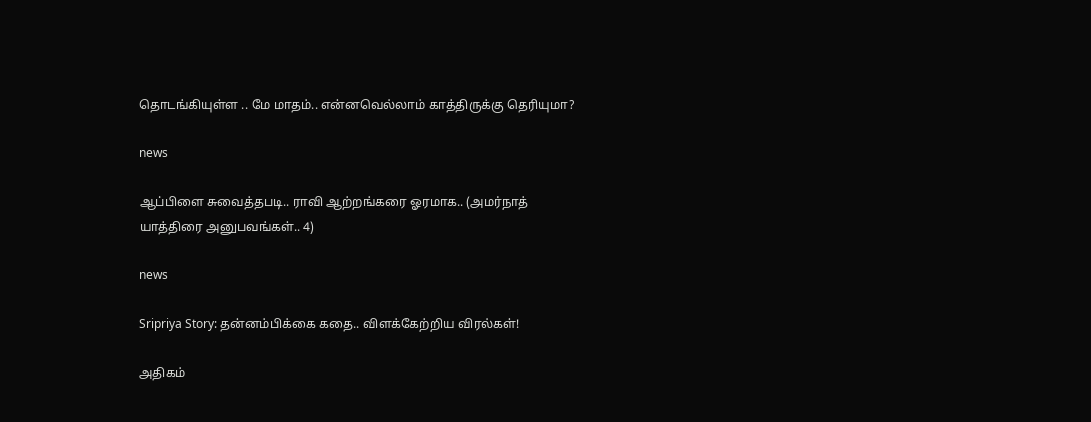தொடங்கியுள்ள .. மே மாதம்.. என்னவெல்லாம் காத்திருக்கு தெரியுமா?

news

ஆப்பிளை சுவைத்தபடி.. ராவி ஆற்றங்கரை ஓரமாக.. (அமர்நாத் யாத்திரை அனுபவங்கள்.. 4)

news

Sripriya Story: தன்னம்பிக்கை கதை.. விளக்கேற்றிய விரல்கள்!

அதிகம்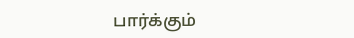பார்க்கும்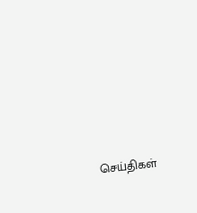செய்திகள்